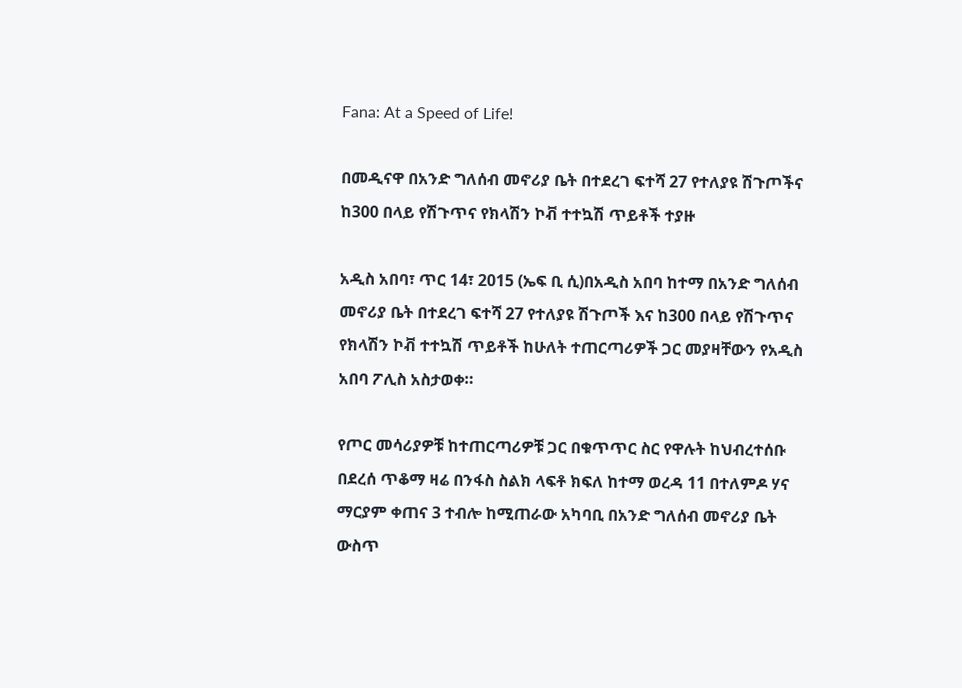Fana: At a Speed of Life!

በመዲናዋ በአንድ ግለሰብ መኖሪያ ቤት በተደረገ ፍተሻ 27 የተለያዩ ሽጉጦችና ከ300 በላይ የሽጉጥና የክላሽን ኮቭ ተተኳሽ ጥይቶች ተያዙ

አዲስ አበባ፣ ጥር 14፣ 2015 (ኤፍ ቢ ሲ)በአዲስ አበባ ከተማ በአንድ ግለሰብ መኖሪያ ቤት በተደረገ ፍተሻ 27 የተለያዩ ሽጉጦች እና ከ300 በላይ የሽጉጥና የክላሽን ኮቭ ተተኳሽ ጥይቶች ከሁለት ተጠርጣሪዎች ጋር መያዛቸውን የአዲስ አበባ ፖሊስ አስታወቀ።

የጦር መሳሪያዎቹ ከተጠርጣሪዎቹ ጋር በቁጥጥር ስር የዋሉት ከህብረተሰቡ በደረሰ ጥቆማ ዛሬ በንፋስ ስልክ ላፍቶ ክፍለ ከተማ ወረዳ 11 በተለምዶ ሃና ማርያም ቀጠና 3 ተብሎ ከሚጠራው አካባቢ በአንድ ግለሰብ መኖሪያ ቤት ውስጥ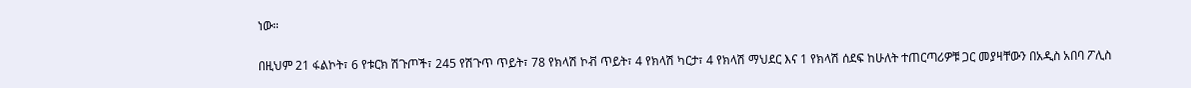ነው።

በዚህም 21 ፋልኮት፣ 6 የቱርክ ሽጉጦች፣ 245 የሽጉጥ ጥይት፣ 78 የክላሽ ኮቭ ጥይት፣ 4 የክላሽ ካርታ፣ 4 የክላሽ ማህደር እና 1 የክላሽ ሰደፍ ከሁለት ተጠርጣሪዎቹ ጋር መያዛቸውን በአዲስ አበባ ፖሊስ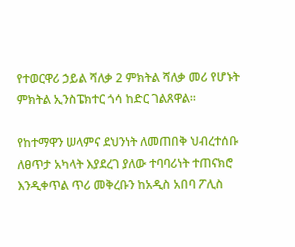የተወርዋሪ ኃይል ሻለቃ 2 ምክትል ሻለቃ መሪ የሆኑት ምክትል ኢንስፔክተር ጎሳ ከድር ገልጸዋል።

የከተማዋን ሠላምና ደህንነት ለመጠበቅ ህብረተሰቡ ለፀጥታ አካላት እያደረገ ያለው ተባባሪነት ተጠናክሮ እንዲቀጥል ጥሪ መቅረቡን ከአዲስ አበባ ፖሊስ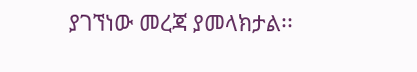ያገኘነው መረጃ ያመላክታል፡፡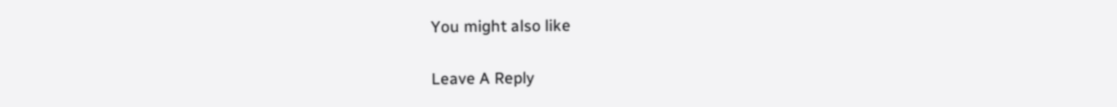You might also like

Leave A Reply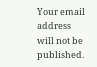Your email address will not be published.